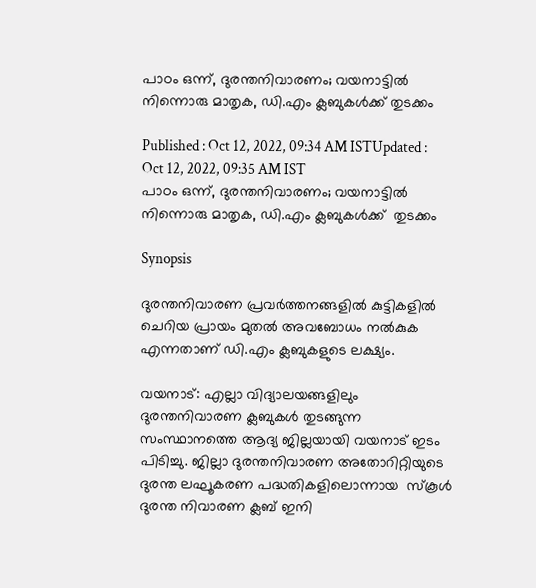പാഠം ഒന്ന്, ദുരന്തനിവാരണം; വയനാട്ടില്‍ നിന്നൊരു മാതൃക, ഡി.എം ക്ലബുകള്‍ക്ക് തുടക്കം

Published : Oct 12, 2022, 09:34 AM ISTUpdated : Oct 12, 2022, 09:35 AM IST
പാഠം ഒന്ന്, ദുരന്തനിവാരണം; വയനാട്ടില്‍ നിന്നൊരു മാതൃക, ഡി.എം ക്ലബുകള്‍ക്ക്  തുടക്കം

Synopsis

ദുരന്തനിവാരണ പ്രവര്‍ത്തനങ്ങളില്‍ കുട്ടികളില്‍ ചെറിയ പ്രായം മുതല്‍ അവബോധം നല്‍കുക എന്നതാണ് ഡി.എം ക്ലബുകളുടെ ലക്ഷ്യം.

വയനാട്: എല്ലാ വിദ്യാലയങ്ങളിലും ദുരന്തനിവാരണ ക്ലബുകള്‍ തുടങ്ങുന്ന സംസ്ഥാനത്തെ ആദ്യ ജില്ലയായി വയനാട് ഇടം പിടിച്ചു. ജില്ലാ ദുരന്തനിവാരണ അതോറിറ്റിയുടെ ദുരന്ത ലഘൂകരണ പദ്ധതികളിലൊന്നായ  സ്‌കൂള്‍ ദുരന്ത നിവാരണ ക്ലബ് ഇനി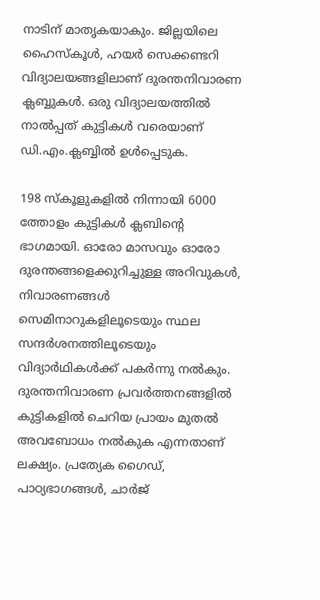നാടിന് മാതൃകയാകും. ജില്ലയിലെ ഹൈസ്‌കൂള്‍, ഹയര്‍ സെക്കണ്ടറി വിദ്യാലയങ്ങളിലാണ് ദുരന്തനിവാരണ ക്ലബ്ബുകള്‍. ഒരു വിദ്യാലയത്തില്‍  നാല്‍പ്പത് കുട്ടികള്‍ വരെയാണ് ഡി.എം.ക്ലബ്ബില്‍ ഉള്‍പ്പെടുക.

198 സ്‌കൂളുകളില്‍ നിന്നായി 6000 ത്തോളം കുട്ടികള്‍ ക്ലബിന്റെ ഭാഗമായി. ഓരോ മാസവും ഓരോ ദുരന്തങ്ങളെക്കുറിച്ചുള്ള അറിവുകള്‍, നിവാരണങ്ങള്‍ സെമിനാറുകളിലൂടെയും സ്ഥല സന്ദര്‍ശനത്തിലൂടെയും വിദ്യാര്‍ഥികള്‍ക്ക് പകര്‍ന്നു നല്‍കും. ദുരന്തനിവാരണ പ്രവര്‍ത്തനങ്ങളില്‍ കുട്ടികളില്‍ ചെറിയ പ്രായം മുതല്‍ അവബോധം നല്‍കുക എന്നതാണ് ലക്ഷ്യം. പ്രത്യേക ഗൈഡ്, പാഠ്യഭാഗങ്ങള്‍, ചാര്‍ജ്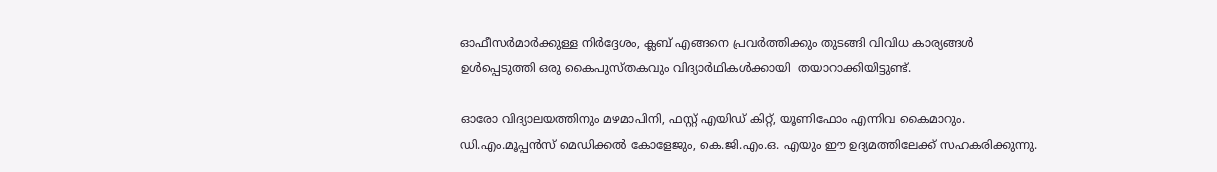ഓഫീസര്‍മാര്‍ക്കുള്ള നിര്‍ദ്ദേശം, ക്ലബ് എങ്ങനെ പ്രവര്‍ത്തിക്കും തുടങ്ങി വിവിധ കാര്യങ്ങള്‍ ഉള്‍പ്പെടുത്തി ഒരു കൈപുസ്തകവും വിദ്യാര്‍ഥികള്‍ക്കായി  തയാറാക്കിയിട്ടുണ്ട്.

ഓരോ വിദ്യാലയത്തിനും മഴമാപിനി, ഫസ്റ്റ് എയിഡ് കിറ്റ്, യൂണിഫോം എന്നിവ കൈമാറും. ഡി.എം.മൂപ്പന്‍സ് മെഡിക്കല്‍ കോളേജും, കെ.ജി.എം.ഒ. എയും ഈ ഉദ്യമത്തിലേക്ക് സഹകരിക്കുന്നു.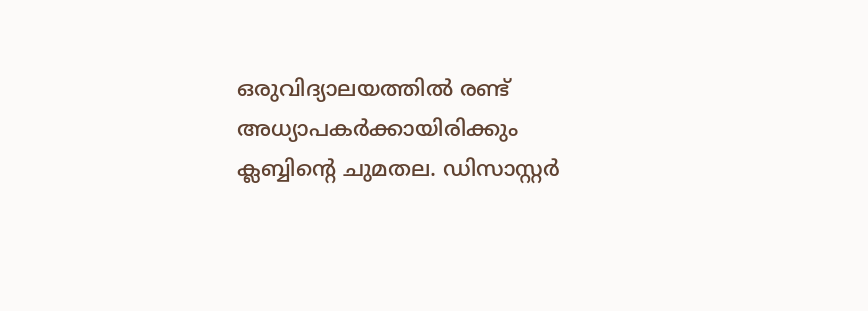ഒരുവിദ്യാലയത്തില്‍ രണ്ട് അധ്യാപകര്‍ക്കായിരിക്കും ക്ലബ്ബിന്റെ ചുമതല. ഡിസാസ്റ്റര്‍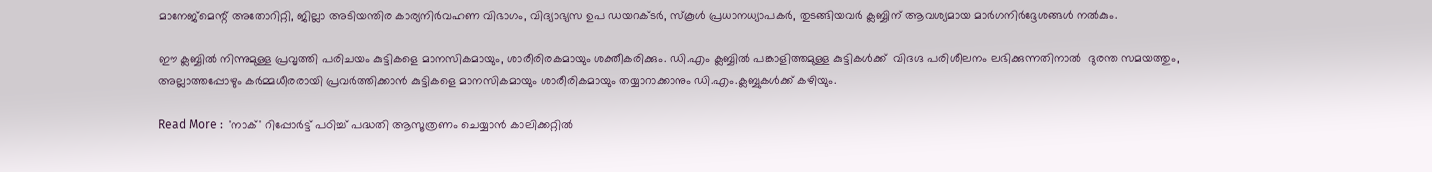മാനേജ്‌മെന്റ് അതോറിറ്റി, ജില്ലാ അടിയന്തിര കാര്യനിര്‍വഹണ വിഭാഗം, വിദ്യാഭ്യസ ഉപ ഡയറക്ടര്‍, സ്‌കൂള്‍ പ്രധാനധ്യാപകര്‍, തുടങ്ങിയവര്‍ ക്ലബ്ബിന് ആവശ്യമായ മാര്‍ഗനിര്‍ദ്ദേശങ്ങള്‍ നല്‍കും.

ഈ ക്ലബ്ബില്‍ നിന്നുമുള്ള പ്രവൃത്തി പരിചയം കുട്ടികളെ മാനസികമായും, ശാരീരിരകമായും ശക്തീകരിക്കും. ഡി.എം ക്ലബ്ബില്‍ പങ്കാളിത്തമുള്ള കുട്ടികള്‍ക്ക്  വിദഗ്ദ പരിശീലനം ലഭിക്കുന്നതിനാല്‍  ദുരന്ത സമയത്തും, അല്ലാത്തപ്പോഴും കര്‍മ്മധീരരായി പ്രവര്‍ത്തിക്കാന്‍ കുട്ടികളെ മാനസികമായും ശാരീരികമായും തയ്യാറാക്കാനും ഡി.എം.ക്ലബ്ബുകള്‍ക്ക് കഴിയും.

Read More :  'നാക്' റിപ്പോര്‍ട്ട് പഠിച്ച് പദ്ധതി ആസൂത്രണം ചെയ്യാന്‍ കാലിക്കറ്റില്‍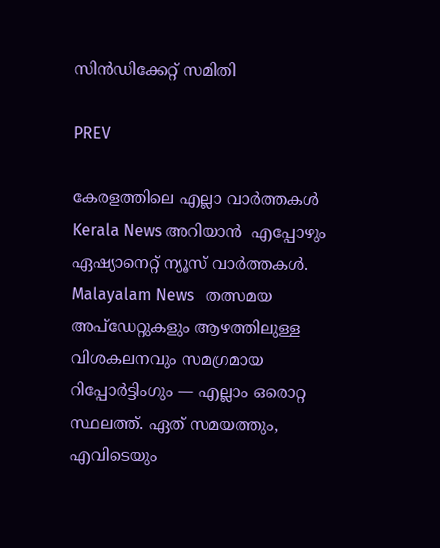സിന്‍ഡിക്കേറ്റ് സമിതി

PREV

കേരളത്തിലെ എല്ലാ വാർത്തകൾ Kerala News അറിയാൻ  എപ്പോഴും ഏഷ്യാനെറ്റ് ന്യൂസ് വാർത്തകൾ.  Malayalam News   തത്സമയ അപ്‌ഡേറ്റുകളും ആഴത്തിലുള്ള വിശകലനവും സമഗ്രമായ റിപ്പോർട്ടിംഗും — എല്ലാം ഒരൊറ്റ സ്ഥലത്ത്. ഏത് സമയത്തും, എവിടെയും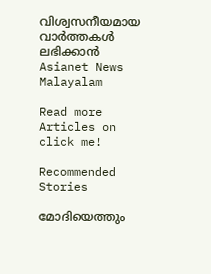വിശ്വസനീയമായ വാർത്തകൾ ലഭിക്കാൻ Asianet News Malayalam

Read more Articles on
click me!

Recommended Stories

മോദിയെത്തും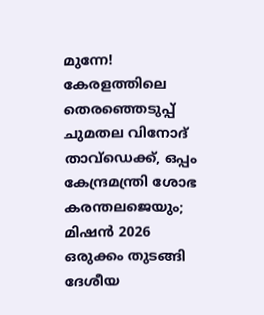മുന്നേ! കേരളത്തിലെ തെരഞ്ഞെടുപ്പ് ചുമതല വിനോദ് താവ്ഡെക്ക്, ഒപ്പം കേന്ദ്രമന്ത്രി ശോഭ കരന്തലജെയും; മിഷൻ 2026 ഒരുക്കം തുടങ്ങി ദേശീയ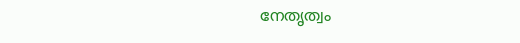നേതൃത്വം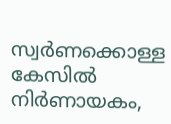സ്വർണക്കൊള്ള കേസിൽ നിർണായകം,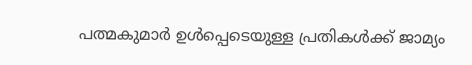പത്മകുമാർ ഉൾപ്പെടെയുള്ള പ്രതികൾക്ക് ജാമ്യം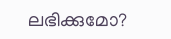ലഭിക്കുമോ?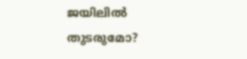ജയിലിൽ തുടരുമോ?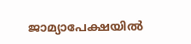ജാമ്യാപേക്ഷയിൽ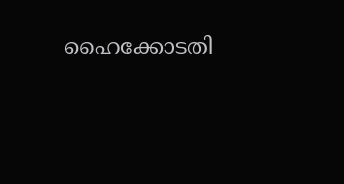ഹൈക്കോടതി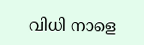വിധി നാളെ